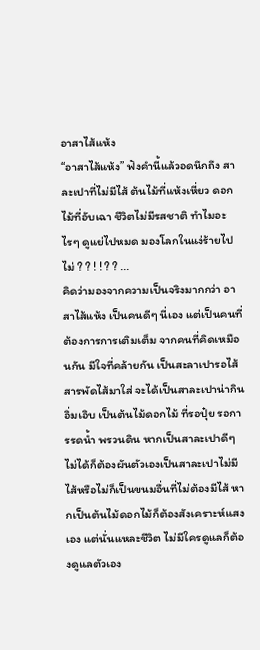อาสาไส้แห้ง
“อาสาไส้แห้ง” ฟังคำนี้แล้วอดนึกถึง สาละเปาที่ไม่มีไส้ ต้นไม้ที่แห้งเหี่ยว ดอกไม้ที่อับเฉา ชีวิตไม่มีรสชาติ ทำไมอะไรๆ ดูแย่ไปหมด มองโลกในแง่ร้ายไปไม่ ? ? ! ! ? ? ...
คิดว่ามองจากความเป็นจริงมากกว่า อาสาไส้แห้ง เป็นคนดีๆ นี่เอง แต่เป็นคนที่ต้องการการเติมเต็ม จากคนที่คิดเหมือนกัน มีใจที่คล้ายกัน เป็นสะลาเปารอไส้สารพัดไส้มาใส่ จะได้เป็นสาละเปาน่ากินอิ่มเอิบ เป็นต้นไม้ดอกไม้ ที่รอปุ๋ย รอการรดน้ำ พรวนดิน หากเป็นสาละเปาดีๆ ไม่ได้ก็ต้องผันตัวเองเป็นสาละเปาไม่มีไส้หรือไม่ก็เป็นขนมอื่นที่ไม่ต้องมีไส้ หากเป็นต้นไม้ดอกไม้ก็ต้องสังเคราะห์แสงเอง แต่นั่นแหละชีวิต ไม่มีใครดูแลก็ต้องดูแลตัวเอง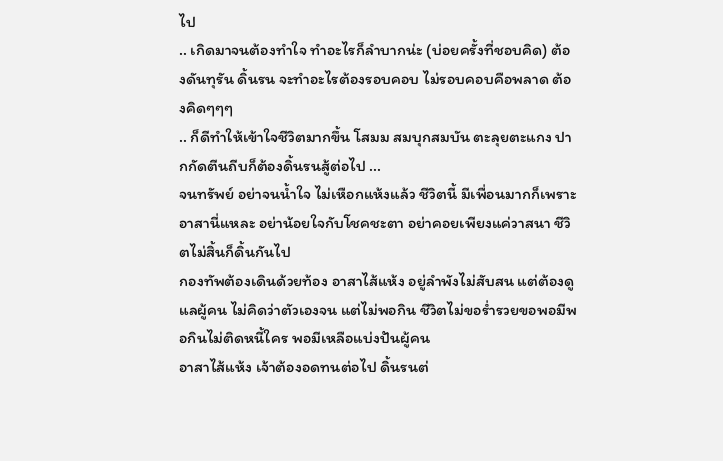ไป
.. เกิดมาจนต้องทำใจ ทำอะไรก็ลำบากน่ะ (บ่อยครั้งที่ชอบคิด) ต้องดันทุรัน ดิ้นรน จะทำอะไรต้องรอบคอบ ไม่รอบคอบคือพลาด ต้องคิดๆๆๆ
.. ก็ดีทำให้เข้าใจชีวิตมากขึ้น โสมม สมบุกสมบัน ตะลุยตะแกง ปากกัดตีนถีบก็ต้องดิ้นรนสู้ต่อไป ...
จนทรัพย์ อย่าจนน้ำใจ ไม่เหือกแห้งแล้ว ชีวิตนี้ มีเพื่อนมากก็เพราะอาสานี่แหละ อย่าน้อยใจกับโชคชะตา อย่าคอยเพียงแค่วาสนา ชีวิตไม่สิ้นก็ดิ้นกันไป
กองทัพต้องเดินด้วยท้อง อาสาไส้แห้ง อยู่ลำพังไม่สับสน แต่ต้องดูแลผู้คน ไม่คิดว่าตัวเองจน แต่ไม่พอกิน ชีวิตไม่ขอร่ำรวยขอพอมีพอกินไม่ติดหนี้ใคร พอมีเหลือแบ่งปันผู้คน
อาสาไส้แห้ง เจ้าต้องอดทนต่อไป ดิ้นรนต่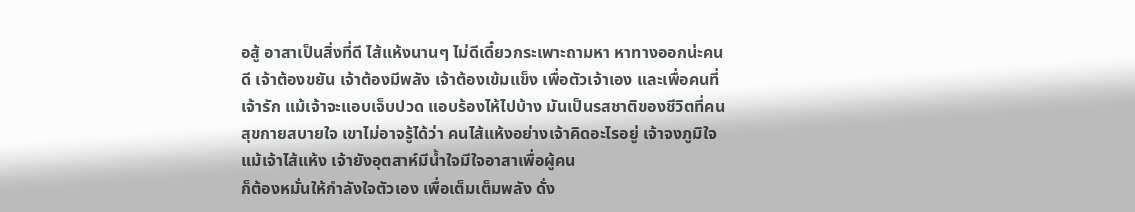อสู้ อาสาเป็นสิ่งที่ดี ไส้แห้งนานๆ ไม่ดีเดี๋ยวกระเพาะถามหา หาทางออกน่ะคนดี เจ้าต้องขยัน เจ้าต้องมีพลัง เจ้าต้องเข้มแข็ง เพื่อตัวเจ้าเอง และเพื่อคนที่เจ้ารัก แม้เจ้าจะแอบเจ็บปวด แอบร้องไห้ไปบ้าง มันเป็นรสชาติของชีวิตที่คนสุขกายสบายใจ เขาไม่อาจรู้ได้ว่า คนไส้แห้งอย่างเจ้าคิดอะไรอยู่ เจ้าจงภูมิใจ แม้เจ้าไส้แห้ง เจ้ายังอุตสาห์มีน้ำใจมีใจอาสาเพื่อผู้คน
ก็ต้องหมั่นให้กำลังใจตัวเอง เพื่อเต็มเต็มพลัง ดั่ง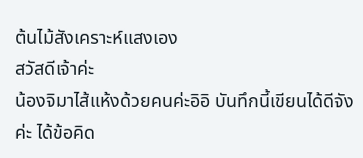ต้นไม้สังเคราะห์แสงเอง
สวัสดีเจ้าค่ะ
น้องจิมาไส้แห้งด้วยคนค่ะอิอิ บันทึกนี้เขียนได้ดีจังค่ะ ได้ข้อคิด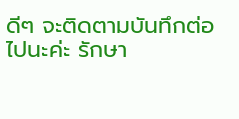ดีๆ จะติดตามบันทึกต่อไปนะค่ะ รักษา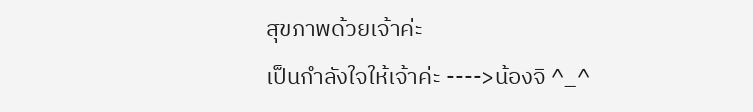สุขภาพด้วยเจ้าค่ะ
เป็นกำลังใจให้เจ้าค่ะ ---->น้องจิ ^_^